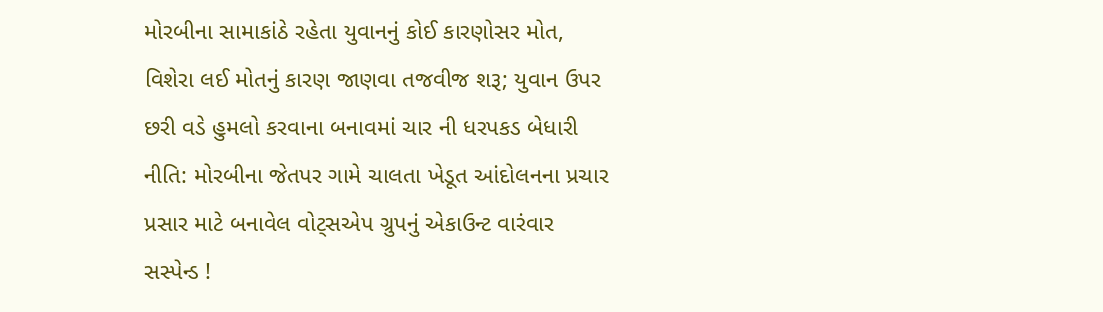મોરબીના સામાકાંઠે રહેતા યુવાનનું કોઈ કારણોસર મોત, વિશેરા લઈ મોતનું કારણ જાણવા તજવીજ શરૂ; યુવાન ઉપર છરી વડે હુમલો કરવાના બનાવમાં ચાર ની ધરપકડ બેધારી નીતિ: મોરબીના જેતપર ગામે ચાલતા ખેડૂત આંદોલનના પ્રચાર પ્રસાર માટે બનાવેલ વોટ્સએપ ગ્રુપનું એકાઉન્ટ વારંવાર સસ્પેન્ડ !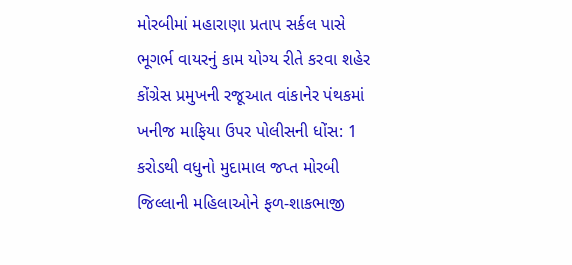મોરબીમાં મહારાણા પ્રતાપ સર્કલ પાસે ભૂગર્ભ વાયરનું કામ યોગ્ય રીતે કરવા શહેર કોંગ્રેસ પ્રમુખની રજૂઆત વાંકાનેર પંથકમાં ખનીજ માફિયા ઉપર પોલીસની ધોંસ: 1 કરોડથી વધુનો મુદામાલ જપ્ત મોરબી જિલ્લાની મહિલાઓને ફળ-શાકભાજી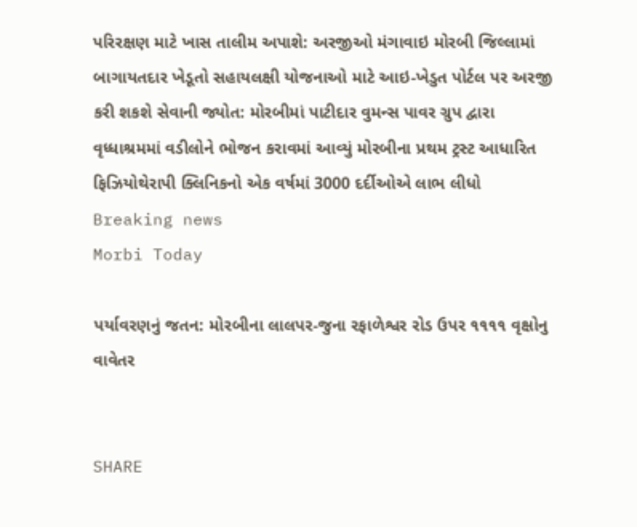પરિરક્ષણ માટે ખાસ તાલીમ અપાશે: અરજીઓ મંગાવાઇ મોરબી જિલ્લામાં બાગાયતદાર ખેડૂતો સહાયલક્ષી યોજનાઓ માટે આઇ-ખેડુત પોર્ટલ પર અરજી કરી શકશે સેવાની જ્યોત: મોરબીમાં પાટીદાર વુમન્સ પાવર ગ્રુપ દ્વારા વૃધ્ધાશ્રમમાં વડીલોને ભોજન કરાવમાં આવ્યું મોરબીના પ્રથમ ટ્રસ્ટ આધારિત ફિઝિયોથેરાપી ક્લિનિકનો એક વર્ષમાં 3000 દર્દીઓએ લાભ લીધો
Breaking news
Morbi Today

પર્યાવરણનું જતન: મોરબીના લાલપર-જુના રફાળેશ્વર રોડ ઉપર ૧૧૧૧ વૃક્ષોનુ વાવેતર


SHARE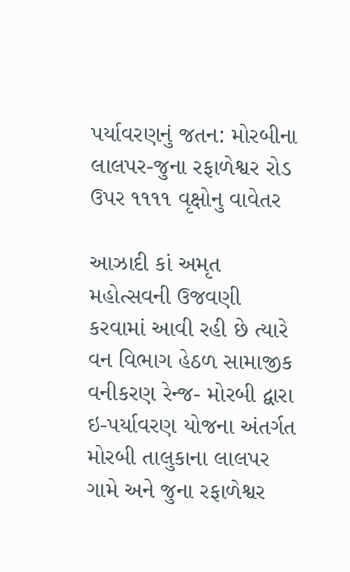પર્યાવરણનું જતન: મોરબીના લાલપર-જુના રફાળેશ્વર રોડ ઉપર ૧૧૧૧ વૃક્ષોનુ વાવેતર

આઝાદી કાં અમૃત મહોત્સવની ઉજવણી કરવામાં આવી રહી છે ત્યારે વન વિભાગ હેઠળ સામાજીક વનીકરણ રેન્જ- મોરબી દ્વારા ઇ-પર્યાવરણ યોજના અંતર્ગત મોરબી તાલુકાના લાલપર ગામે અને જુના રફાળેશ્વર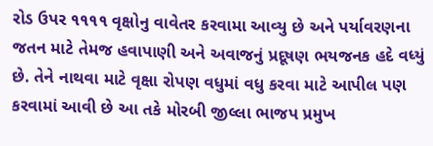રોડ ઉપર ૧૧૧૧ વૃક્ષોનુ વાવેતર કરવામા આવ્યુ છે અને પર્યાવરણના જતન માટે તેમજ હવાપાણી અને અવાજનું પ્રદૂષણ ભયજનક હદે વધ્યું છે. તેને નાથવા માટે વૃક્ષા રોપણ વધુમાં વધુ કરવા માટે આપીલ પણ કરવામાં આવી છે આ તકે મોરબી જીલ્લા ભાજપ પ્રમુખ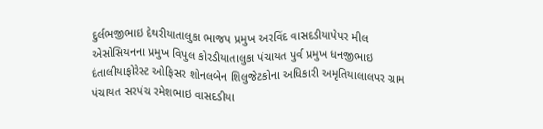દુર્લભજીભાઇ દેથરીયાતાલુકા ભાજપ પ્રમુખ અરવિંદ વાસદડીયાપેપર મીલ એસોસિયનના પ્રમુખ વિપુલ કોરડીયાતાલુકા પંચાયત પુર્વ પ્રમુખ ધનજીભાઇ દંતાલીયાફોરેસ્ટ ઓફિસર શોનલબેન શિલુજેટકોના અધિકારી અમૃતિયાલાલપર ગ્રામ પંચાયત સરપંચ રમેશભાઇ વાસદડીયા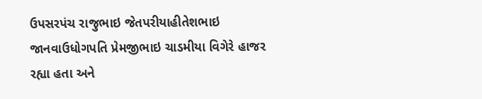ઉપસરપંચ રાજુભાઇ જેતપરીયાહીતેશભાઇ જાનવાઉધોગપતિ પ્રેમજીભાઇ ચાડમીયા વિગેરે હાજર રહ્યા હતા અને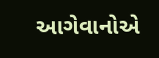આગેવાનોએ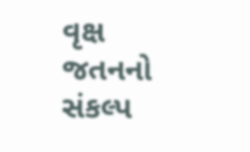વૃક્ષ જતનનો સંકલ્પ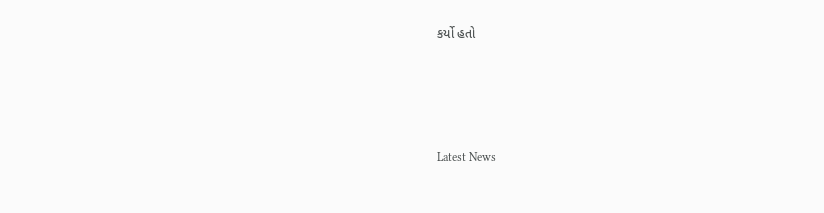કર્યો હતો






Latest News